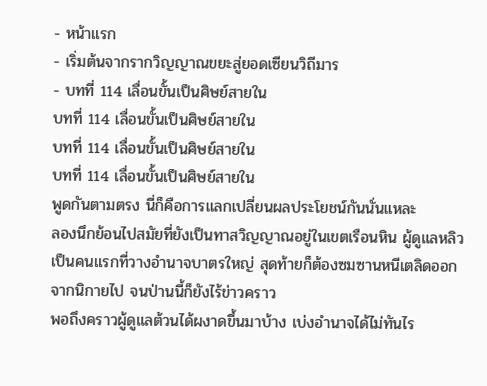- หน้าแรก
- เริ่มต้นจากรากวิญญาณขยะสู่ยอดเซียนวิถีมาร
- บทที่ 114 เลื่อนขั้นเป็นศิษย์สายใน
บทที่ 114 เลื่อนขั้นเป็นศิษย์สายใน
บทที่ 114 เลื่อนขั้นเป็นศิษย์สายใน
บทที่ 114 เลื่อนขั้นเป็นศิษย์สายใน
พูดกันตามตรง นี่ก็คือการแลกเปลี่ยนผลประโยชน์กันนั่นแหละ
ลองนึกย้อนไปสมัยที่ยังเป็นทาสวิญญาณอยู่ในเขตเรือนหิน ผู้ดูแลหลิวเป็นคนแรกที่วางอำนาจบาตรใหญ่ สุดท้ายก็ต้องซมซานหนีเตลิดออกจากนิกายไป จนป่านนี้ก็ยังไร้ข่าวคราว
พอถึงคราวผู้ดูแลต้วนได้ผงาดขึ้นมาบ้าง เบ่งอำนาจได้ไม่ทันไร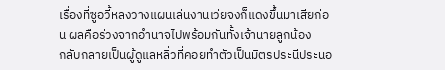เรื่องที่ซูอวี้หลงวางแผนเล่นงานเว่ยจงก็แดงขึ้นมาเสียก่อน ผลคือร่วงจากอำนาจไปพร้อมกันทั้งเจ้านายลูกน้อง
กลับกลายเป็นผู้ดูแลหลิ่วที่คอยทำตัวเป็นมิตรประนีประนอ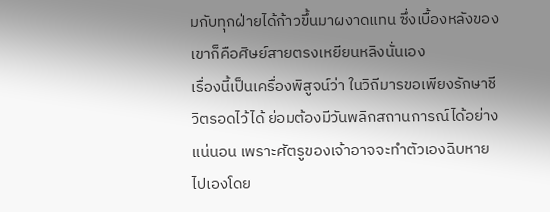มกับทุกฝ่ายได้ก้าวขึ้นมาผงาดแทน ซึ่งเบื้องหลังของเขาก็คือศิษย์สายตรงเหยียนหลิงนั่นเอง
เรื่องนี้เป็นเครื่องพิสูจน์ว่า ในวิถีมารขอเพียงรักษาชีวิตรอดไว้ได้ ย่อมต้องมีวันพลิกสถานการณ์ได้อย่างแน่นอน เพราะศัตรูของเจ้าอาจจะทำตัวเองฉิบหายไปเองโดย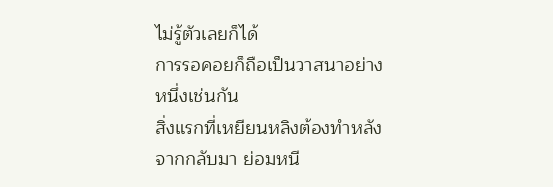ไม่รู้ตัวเลยก็ได้
การรอคอยก็ถือเป็นวาสนาอย่างหนึ่งเช่นกัน
สิ่งแรกที่เหยียนหลิงต้องทำหลังจากกลับมา ย่อมหนี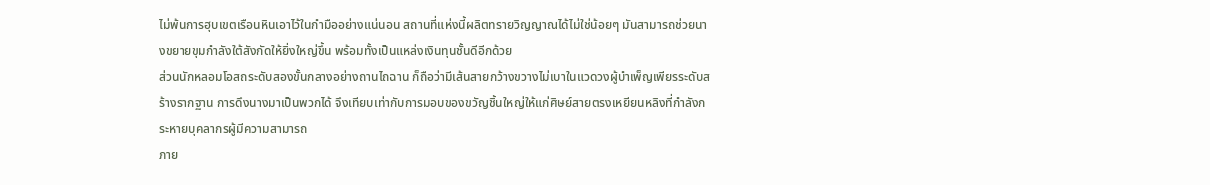ไม่พ้นการฮุบเขตเรือนหินเอาไว้ในกำมืออย่างแน่นอน สถานที่แห่งนี้ผลิตทรายวิญญาณได้ไม่ใช่น้อยๆ มันสามารถช่วยนางขยายขุมกำลังใต้สังกัดให้ยิ่งใหญ่ขึ้น พร้อมทั้งเป็นแหล่งเงินทุนชั้นดีอีกด้วย
ส่วนนักหลอมโอสถระดับสองขั้นกลางอย่างถานไถฉาน ก็ถือว่ามีเส้นสายกว้างขวางไม่เบาในแวดวงผู้บำเพ็ญเพียรระดับสร้างรากฐาน การดึงนางมาเป็นพวกได้ จึงเทียบเท่ากับการมอบของขวัญชิ้นใหญ่ให้แก่ศิษย์สายตรงเหยียนหลิงที่กำลังกระหายบุคลากรผู้มีความสามารถ
ภาย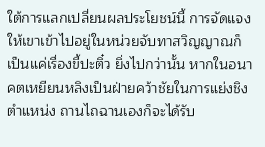ใต้การแลกเปลี่ยนผลประโยชน์นี้ การจัดแจงให้เขาเข้าไปอยู่ในหน่วยจับทาสวิญญาณก็เป็นแค่เรื่องขี้ปะติ๋ว ยิ่งไปกว่านั้น หากในอนาคตเหยียนหลิงเป็นฝ่ายคว้าชัยในการแย่งชิงตำแหน่ง ถานไถฉานเองก็จะได้รับ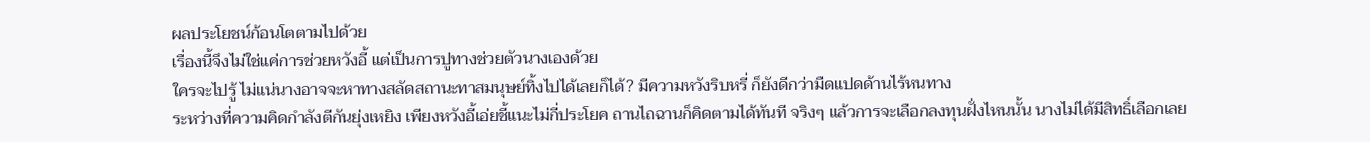ผลประโยชน์ก้อนโตตามไปด้วย
เรื่องนี้จึงไม่ใช่แค่การช่วยหวังอี้ แต่เป็นการปูทางช่วยตัวนางเองด้วย
ใครจะไปรู้ ไม่แน่นางอาจจะหาทางสลัดสถานะทาสมนุษย์ทิ้งไปได้เลยก็ได้? มีความหวังริบหรี่ ก็ยังดีกว่ามืดแปดด้านไร้หนทาง
ระหว่างที่ความคิดกำลังตีกันยุ่งเหยิง เพียงหวังอี้เอ่ยชี้แนะไม่กี่ประโยค ถานไถฉานก็คิดตามได้ทันที จริงๆ แล้วการจะเลือกลงทุนฝั่งไหนนั้น นางไม่ได้มีสิทธิ์เลือกเลย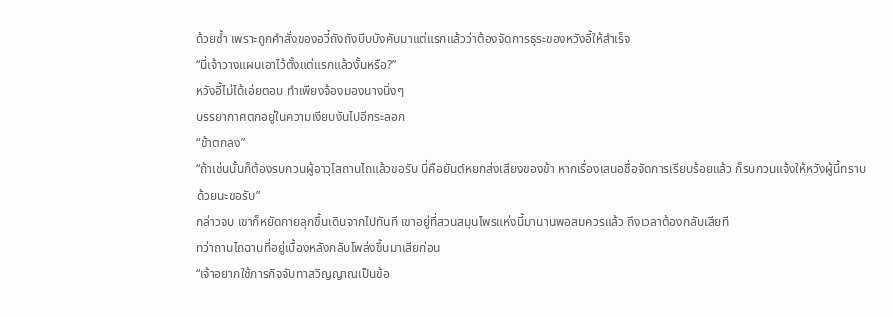ด้วยซ้ำ เพราะถูกคำสั่งของอวี๋ถังถังบีบบังคับมาแต่แรกแล้วว่าต้องจัดการธุระของหวังอี้ให้สำเร็จ
“นี่เจ้าวางแผนเอาไว้ตั้งแต่แรกแล้วงั้นหรือ?”
หวังอี้ไม่ได้เอ่ยตอบ ทำเพียงจ้องมองนางนิ่งๆ
บรรยากาศตกอยู่ในความเงียบงันไปอีกระลอก
“ข้าตกลง”
“ถ้าเช่นนั้นก็ต้องรบกวนผู้อาวุโสถานไถแล้วขอรับ นี่คือยันต์หยกส่งเสียงของข้า หากเรื่องเสนอชื่อจัดการเรียบร้อยแล้ว ก็รบกวนแจ้งให้หวังผู้นี้ทราบด้วยนะขอรับ”
กล่าวจบ เขาก็หยัดกายลุกขึ้นเดินจากไปทันที เขาอยู่ที่สวนสมุนไพรแห่งนี้มานานพอสมควรแล้ว ถึงเวลาต้องกลับเสียที
ทว่าถานไถฉานที่อยู่เบื้องหลังกลับโพล่งขึ้นมาเสียก่อน
“เจ้าอยากใช้ภารกิจจับทาสวิญญาณเป็นข้อ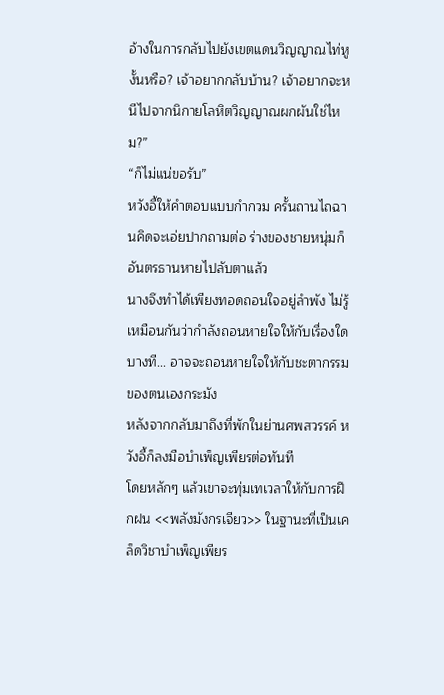อ้างในการกลับไปยังเขตแดนวิญญาณไท่หูงั้นหรือ? เจ้าอยากกลับบ้าน? เจ้าอยากจะหนีไปจากนิกายโลหิตวิญญาณผกผันใช่ไหม?”
“ก็ไม่แน่ขอรับ”
หวังอี้ให้คำตอบแบบกำกวม ครั้นถานไถฉานคิดจะเอ่ยปากถามต่อ ร่างของชายหนุ่มก็อันตรธานหายไปลับตาแล้ว
นางจึงทำได้เพียงทอดถอนใจอยู่ลำพัง ไม่รู้เหมือนกันว่ากำลังถอนหายใจให้กับเรื่องใด บางที... อาจจะถอนหายใจให้กับชะตากรรมของตนเองกระมัง
หลังจากกลับมาถึงที่พักในย่านศพสวรรค์ หวังอี้ก็ลงมือบำเพ็ญเพียรต่อทันที
โดยหลักๆ แล้วเขาจะทุ่มเทเวลาให้กับการฝึกฝน <<พลังมังกรเจียว>> ในฐานะที่เป็นเคล็ดวิชาบำเพ็ญเพียร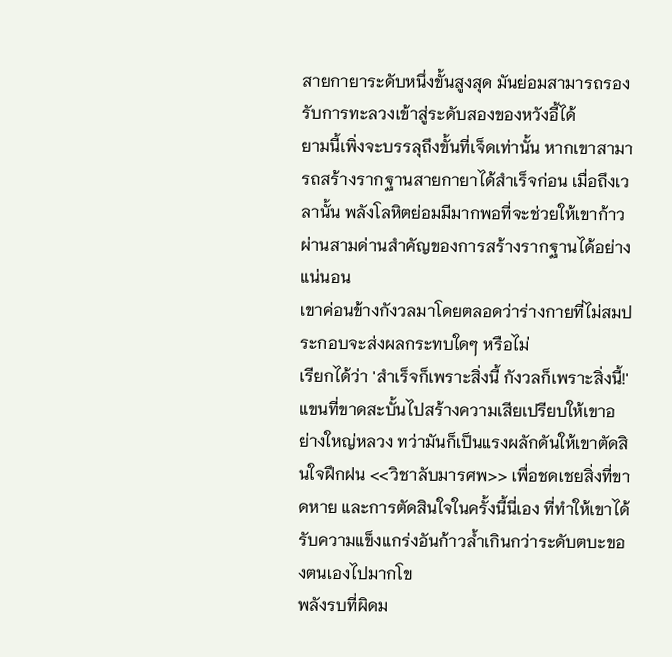สายกายาระดับหนึ่งขั้นสูงสุด มันย่อมสามารถรองรับการทะลวงเข้าสู่ระดับสองของหวังอี้ได้
ยามนี้เพิ่งจะบรรลุถึงขั้นที่เจ็ดเท่านั้น หากเขาสามารถสร้างรากฐานสายกายาได้สำเร็จก่อน เมื่อถึงเวลานั้น พลังโลหิตย่อมมีมากพอที่จะช่วยให้เขาก้าวผ่านสามด่านสำคัญของการสร้างรากฐานได้อย่างแน่นอน
เขาค่อนข้างกังวลมาโดยตลอดว่าร่างกายที่ไม่สมประกอบจะส่งผลกระทบใดๆ หรือไม่
เรียกได้ว่า 'สำเร็จก็เพราะสิ่งนี้ กังวลก็เพราะสิ่งนี้!'
แขนที่ขาดสะบั้นไปสร้างความเสียเปรียบให้เขาอย่างใหญ่หลวง ทว่ามันก็เป็นแรงผลักดันให้เขาตัดสินใจฝึกฝน <<วิชาลับมารศพ>> เพื่อชดเชยสิ่งที่ขาดหาย และการตัดสินใจในครั้งนี้นี่เอง ที่ทำให้เขาได้รับความแข็งแกร่งอันก้าวล้ำเกินกว่าระดับตบะของตนเองไปมากโข
พลังรบที่ผิดม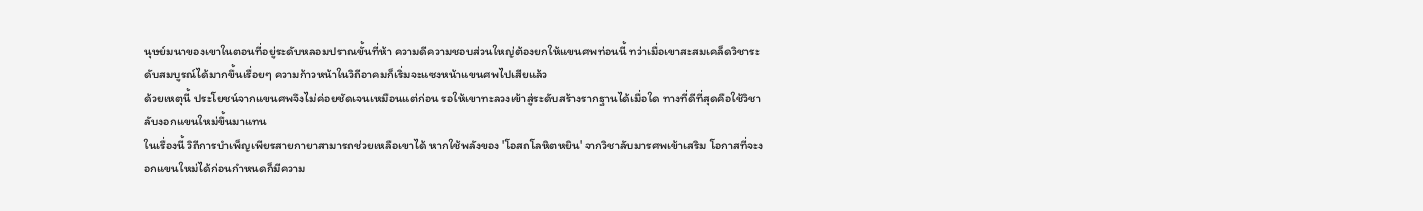นุษย์มนาของเขาในตอนที่อยู่ระดับหลอมปราณขั้นที่ห้า ความดีความชอบส่วนใหญ่ต้องยกให้แขนศพท่อนนี้ ทว่าเมื่อเขาสะสมเคล็ดวิชาระดับสมบูรณ์ได้มากขึ้นเรื่อยๆ ความก้าวหน้าในวิถีอาคมก็เริ่มจะแซงหน้าแขนศพไปเสียแล้ว
ด้วยเหตุนี้ ประโยชน์จากแขนศพจึงไม่ค่อยชัดเจนเหมือนแต่ก่อน รอให้เขาทะลวงเข้าสู่ระดับสร้างรากฐานได้เมื่อใด ทางที่ดีที่สุดคือใช้วิชาลับงอกแขนใหม่ขึ้นมาแทน
ในเรื่องนี้ วิถีการบำเพ็ญเพียรสายกายาสามารถช่วยเหลือเขาได้ หากใช้พลังของ 'โอสถโลหิตหยิน' จากวิชาลับมารศพเข้าเสริม โอกาสที่จะงอกแขนใหม่ได้ก่อนกำหนดก็มีความ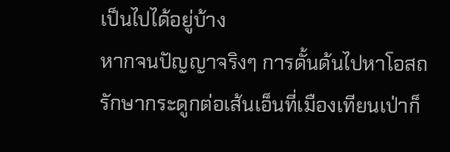เป็นไปได้อยู่บ้าง
หากจนปัญญาจริงๆ การดั้นด้นไปหาโอสถรักษากระดูกต่อเส้นเอ็นที่เมืองเทียนเป่าก็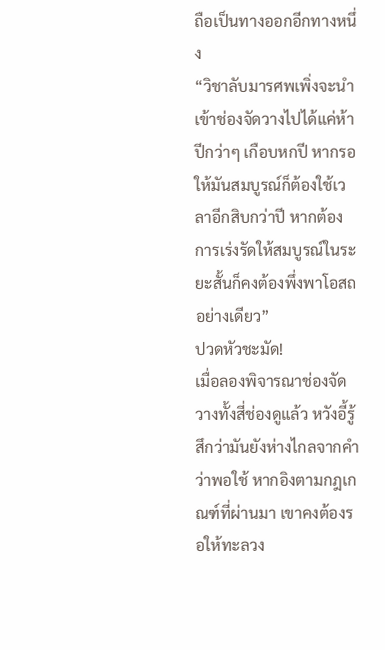ถือเป็นทางออกอีกทางหนึ่ง
“วิชาลับมารศพเพิ่งจะนำเข้าช่องจัดวางไปได้แค่ห้าปีกว่าๆ เกือบหกปี หากรอให้มันสมบูรณ์ก็ต้องใช้เวลาอีกสิบกว่าปี หากต้องการเร่งรัดให้สมบูรณ์ในระยะสั้นก็คงต้องพึ่งพาโอสถอย่างเดียว”
ปวดหัวชะมัด!
เมื่อลองพิจารณาช่องจัดวางทั้งสี่ช่องดูแล้ว หวังอี้รู้สึกว่ามันยังห่างไกลจากคำว่าพอใช้ หากอิงตามกฎเกณฑ์ที่ผ่านมา เขาคงต้องรอให้ทะลวง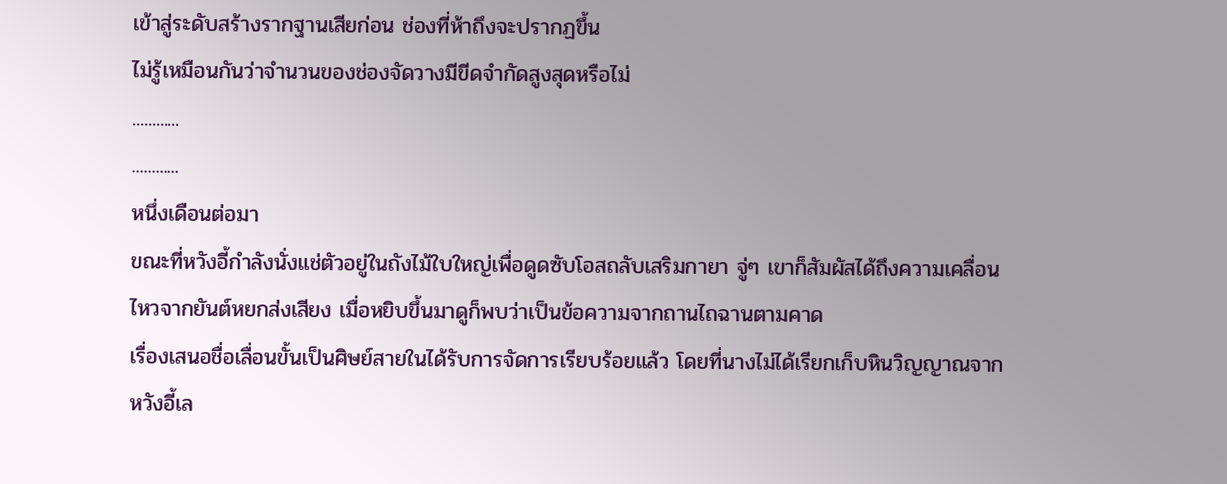เข้าสู่ระดับสร้างรากฐานเสียก่อน ช่องที่ห้าถึงจะปรากฏขึ้น
ไม่รู้เหมือนกันว่าจำนวนของช่องจัดวางมีขีดจำกัดสูงสุดหรือไม่
............
............
หนึ่งเดือนต่อมา
ขณะที่หวังอี้กำลังนั่งแช่ตัวอยู่ในถังไม้ใบใหญ่เพื่อดูดซับโอสถลับเสริมกายา จู่ๆ เขาก็สัมผัสได้ถึงความเคลื่อนไหวจากยันต์หยกส่งเสียง เมื่อหยิบขึ้นมาดูก็พบว่าเป็นข้อความจากถานไถฉานตามคาด
เรื่องเสนอชื่อเลื่อนขั้นเป็นศิษย์สายในได้รับการจัดการเรียบร้อยแล้ว โดยที่นางไม่ได้เรียกเก็บหินวิญญาณจากหวังอี้เล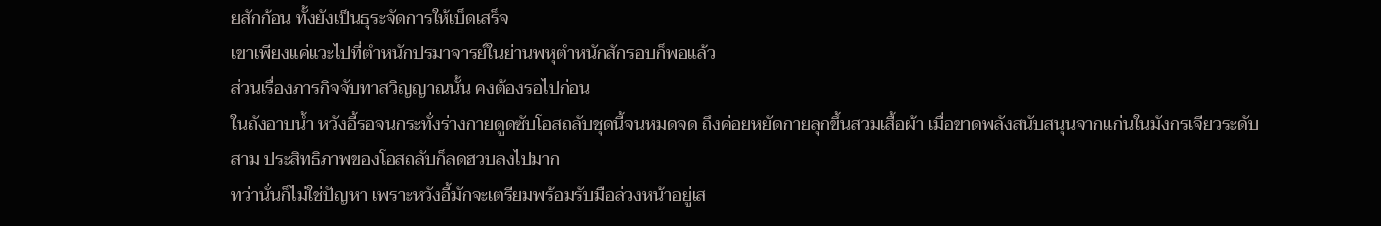ยสักก้อน ทั้งยังเป็นธุระจัดการให้เบ็ดเสร็จ
เขาเพียงแค่แวะไปที่ตำหนักปรมาจารย์ในย่านพหุตำหนักสักรอบก็พอแล้ว
ส่วนเรื่องภารกิจจับทาสวิญญาณนั้น คงต้องรอไปก่อน
ในถังอาบน้ำ หวังอี้รอจนกระทั่งร่างกายดูดซับโอสถลับชุดนี้จนหมดจด ถึงค่อยหยัดกายลุกขึ้นสวมเสื้อผ้า เมื่อขาดพลังสนับสนุนจากแก่นในมังกรเจียวระดับสาม ประสิทธิภาพของโอสถลับก็ลดฮวบลงไปมาก
ทว่านั่นก็ไม่ใช่ปัญหา เพราะหวังอี้มักจะเตรียมพร้อมรับมือล่วงหน้าอยู่เส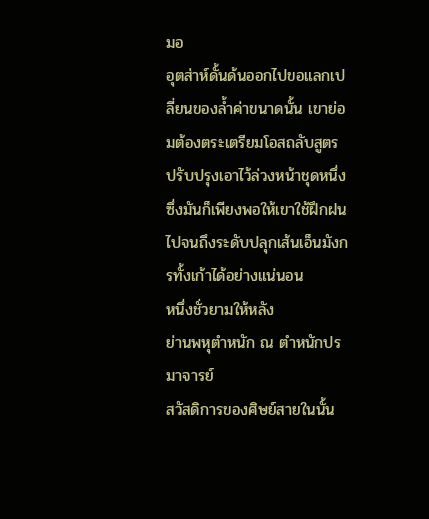มอ
อุตส่าห์ดั้นด้นออกไปขอแลกเปลี่ยนของล้ำค่าขนาดนั้น เขาย่อมต้องตระเตรียมโอสถลับสูตรปรับปรุงเอาไว้ล่วงหน้าชุดหนึ่ง ซึ่งมันก็เพียงพอให้เขาใช้ฝึกฝนไปจนถึงระดับปลุกเส้นเอ็นมังกรทั้งเก้าได้อย่างแน่นอน
หนึ่งชั่วยามให้หลัง
ย่านพหุตำหนัก ณ ตำหนักปรมาจารย์
สวัสดิการของศิษย์สายในนั้น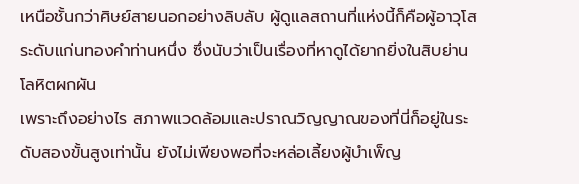เหนือชั้นกว่าศิษย์สายนอกอย่างลิบลับ ผู้ดูแลสถานที่แห่งนี้ก็คือผู้อาวุโสระดับแก่นทองคำท่านหนึ่ง ซึ่งนับว่าเป็นเรื่องที่หาดูได้ยากยิ่งในสิบย่านโลหิตผกผัน
เพราะถึงอย่างไร สภาพแวดล้อมและปราณวิญญาณของที่นี่ก็อยู่ในระดับสองขั้นสูงเท่านั้น ยังไม่เพียงพอที่จะหล่อเลี้ยงผู้บำเพ็ญ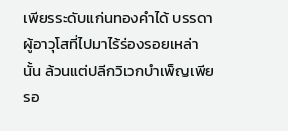เพียรระดับแก่นทองคำได้ บรรดาผู้อาวุโสที่ไปมาไร้ร่องรอยเหล่านั้น ล้วนแต่ปลีกวิเวกบำเพ็ญเพียรอ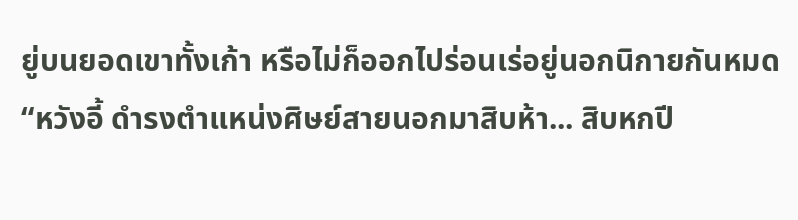ยู่บนยอดเขาทั้งเก้า หรือไม่ก็ออกไปร่อนเร่อยู่นอกนิกายกันหมด
“หวังอี้ ดำรงตำแหน่งศิษย์สายนอกมาสิบห้า... สิบหกปี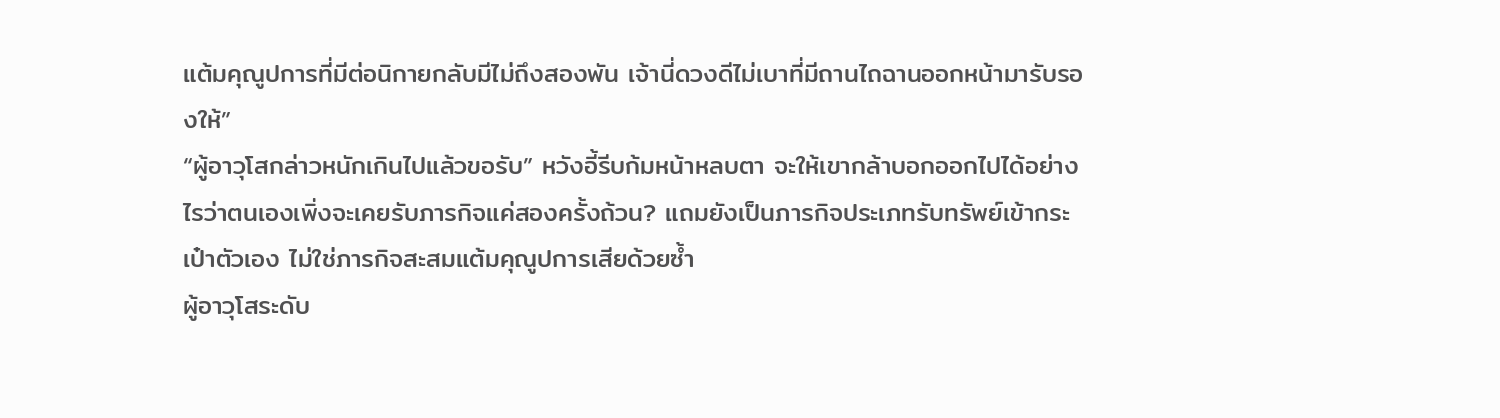แต้มคุณูปการที่มีต่อนิกายกลับมีไม่ถึงสองพัน เจ้านี่ดวงดีไม่เบาที่มีถานไถฉานออกหน้ามารับรองให้”
“ผู้อาวุโสกล่าวหนักเกินไปแล้วขอรับ” หวังอี้รีบก้มหน้าหลบตา จะให้เขากล้าบอกออกไปได้อย่างไรว่าตนเองเพิ่งจะเคยรับภารกิจแค่สองครั้งถ้วน? แถมยังเป็นภารกิจประเภทรับทรัพย์เข้ากระเป๋าตัวเอง ไม่ใช่ภารกิจสะสมแต้มคุณูปการเสียด้วยซ้ำ
ผู้อาวุโสระดับ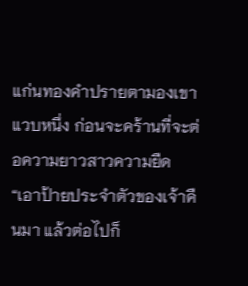แก่นทองคำปรายตามองเขาแวบหนึ่ง ก่อนจะคร้านที่จะต่อความยาวสาวความยืด
“เอาป้ายประจำตัวของเจ้าคืนมา แล้วต่อไปก็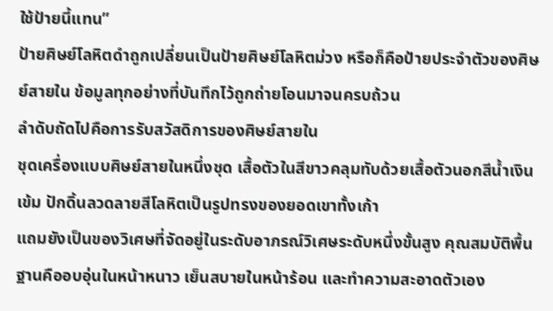ใช้ป้ายนี้แทน”
ป้ายศิษย์โลหิตดำถูกเปลี่ยนเป็นป้ายศิษย์โลหิตม่วง หรือก็คือป้ายประจำตัวของศิษย์สายใน ข้อมูลทุกอย่างที่บันทึกไว้ถูกถ่ายโอนมาจนครบถ้วน
ลำดับถัดไปคือการรับสวัสดิการของศิษย์สายใน
ชุดเครื่องแบบศิษย์สายในหนึ่งชุด เสื้อตัวในสีขาวคลุมทับด้วยเสื้อตัวนอกสีน้ำเงินเข้ม ปักดิ้นลวดลายสีโลหิตเป็นรูปทรงของยอดเขาทั้งเก้า
แถมยังเป็นของวิเศษที่จัดอยู่ในระดับอาภรณ์วิเศษระดับหนึ่งขั้นสูง คุณสมบัติพื้นฐานคืออบอุ่นในหน้าหนาว เย็นสบายในหน้าร้อน และทำความสะอาดตัวเอง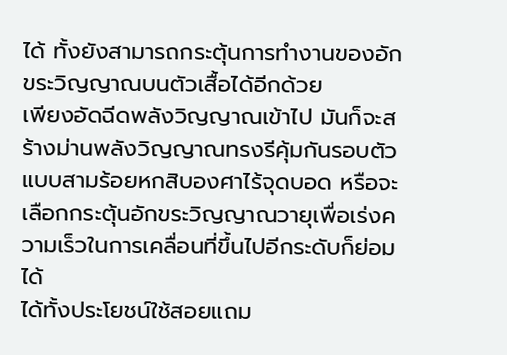ได้ ทั้งยังสามารถกระตุ้นการทำงานของอักขระวิญญาณบนตัวเสื้อได้อีกด้วย
เพียงอัดฉีดพลังวิญญาณเข้าไป มันก็จะสร้างม่านพลังวิญญาณทรงรีคุ้มกันรอบตัวแบบสามร้อยหกสิบองศาไร้จุดบอด หรือจะเลือกกระตุ้นอักขระวิญญาณวายุเพื่อเร่งความเร็วในการเคลื่อนที่ขึ้นไปอีกระดับก็ย่อมได้
ได้ทั้งประโยชน์ใช้สอยแถม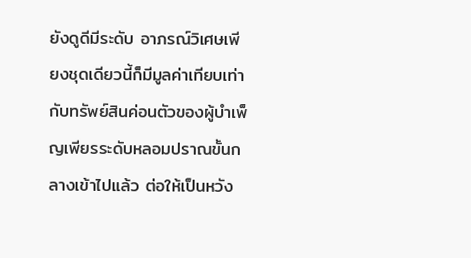ยังดูดีมีระดับ อาภรณ์วิเศษเพียงชุดเดียวนี้ก็มีมูลค่าเทียบเท่ากับทรัพย์สินค่อนตัวของผู้บำเพ็ญเพียรระดับหลอมปราณขั้นกลางเข้าไปแล้ว ต่อให้เป็นหวัง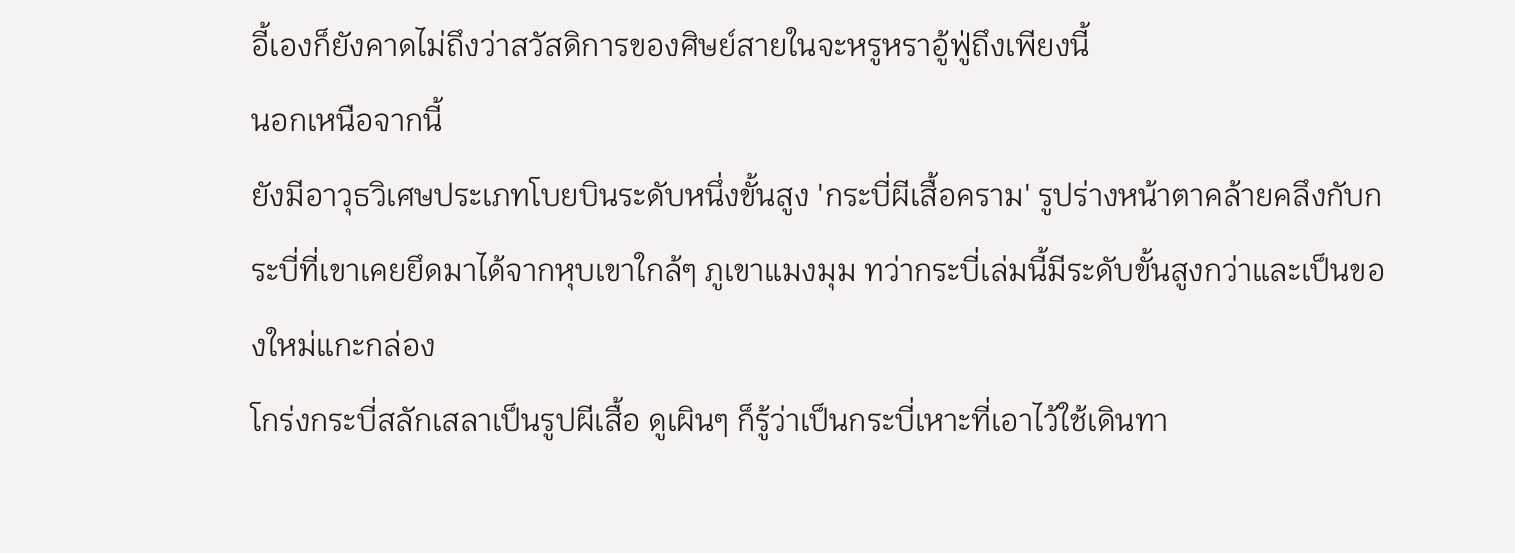อี้เองก็ยังคาดไม่ถึงว่าสวัสดิการของศิษย์สายในจะหรูหราอู้ฟู่ถึงเพียงนี้
นอกเหนือจากนี้
ยังมีอาวุธวิเศษประเภทโบยบินระดับหนึ่งขั้นสูง 'กระบี่ผีเสื้อคราม' รูปร่างหน้าตาคล้ายคลึงกับกระบี่ที่เขาเคยยึดมาได้จากหุบเขาใกล้ๆ ภูเขาแมงมุม ทว่ากระบี่เล่มนี้มีระดับขั้นสูงกว่าและเป็นของใหม่แกะกล่อง
โกร่งกระบี่สลักเสลาเป็นรูปผีเสื้อ ดูเผินๆ ก็รู้ว่าเป็นกระบี่เหาะที่เอาไว้ใช้เดินทา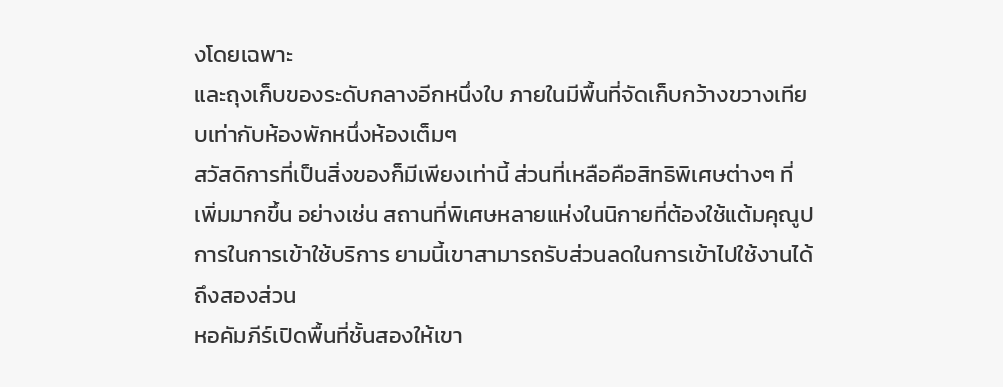งโดยเฉพาะ
และถุงเก็บของระดับกลางอีกหนึ่งใบ ภายในมีพื้นที่จัดเก็บกว้างขวางเทียบเท่ากับห้องพักหนึ่งห้องเต็มๆ
สวัสดิการที่เป็นสิ่งของก็มีเพียงเท่านี้ ส่วนที่เหลือคือสิทธิพิเศษต่างๆ ที่เพิ่มมากขึ้น อย่างเช่น สถานที่พิเศษหลายแห่งในนิกายที่ต้องใช้แต้มคุณูปการในการเข้าใช้บริการ ยามนี้เขาสามารถรับส่วนลดในการเข้าไปใช้งานได้ถึงสองส่วน
หอคัมภีร์เปิดพื้นที่ชั้นสองให้เขา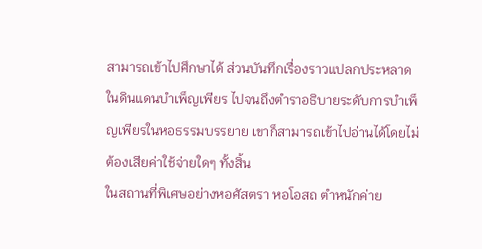สามารถเข้าไปศึกษาได้ ส่วนบันทึกเรื่องราวแปลกประหลาดในดินแดนบำเพ็ญเพียร ไปจนถึงตำราอธิบายระดับการบำเพ็ญเพียรในหอธรรมบรรยาย เขาก็สามารถเข้าไปอ่านได้โดยไม่ต้องเสียค่าใช้จ่ายใดๆ ทั้งสิ้น
ในสถานที่พิเศษอย่างหอศัสตรา หอโอสถ ตำหนักค่าย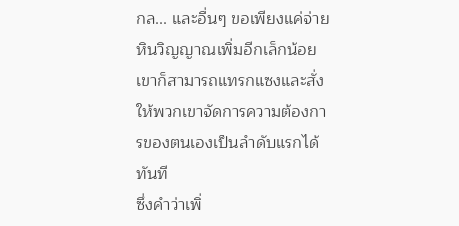กล... และอื่นๆ ขอเพียงแค่จ่ายหินวิญญาณเพิ่มอีกเล็กน้อย เขาก็สามารถแทรกแซงและสั่งให้พวกเขาจัดการความต้องการของตนเองเป็นลำดับแรกได้ทันที
ซึ่งคำว่าเพิ่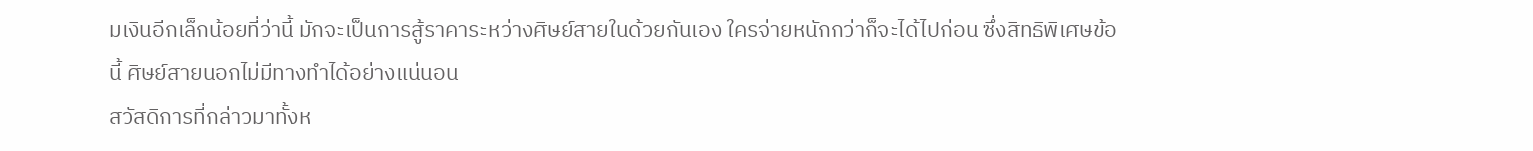มเงินอีกเล็กน้อยที่ว่านี้ มักจะเป็นการสู้ราคาระหว่างศิษย์สายในด้วยกันเอง ใครจ่ายหนักกว่าก็จะได้ไปก่อน ซึ่งสิทธิพิเศษข้อนี้ ศิษย์สายนอกไม่มีทางทำได้อย่างแน่นอน
สวัสดิการที่กล่าวมาทั้งห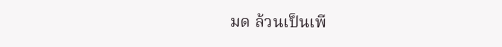มด ล้วนเป็นเพี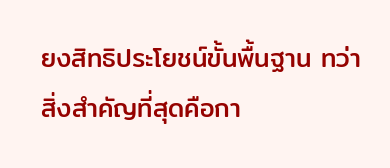ยงสิทธิประโยชน์ขั้นพื้นฐาน ทว่าสิ่งสำคัญที่สุดคือกา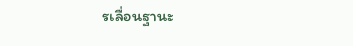รเลื่อนฐานะ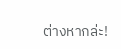ต่างหากล่ะ!